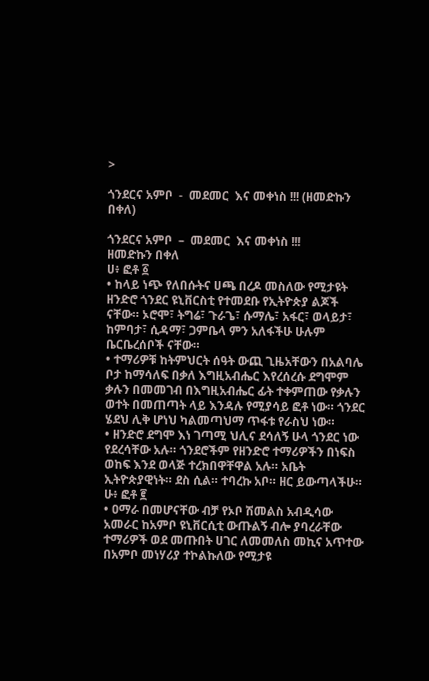>

ጎንደርና አምቦ  -  መደመር  እና መቀነስ !!! (ዘመድኩን በቀለ)

ጎንደርና አምቦ  –  መደመር  እና መቀነስ !!!
ዘመድኩን በቀለ
ሀ፥ ፎቶ ፩
• ከላይ ነጭ የለበሱትና ሀጫ በረዶ መስለው የሚታዩት  ዘንድሮ ጎንደር ዩኒቨርስቲ የተመደቡ የኢትዮጵያ ልጆች ናቸው። ኦሮሞ፣ ትግሬ፣ ጉራጌ፣ ሱማሌ፣ አፋር፣ ወላይታ፣ ከምባታ፣ ሲዳማ፣ ጋምቤላ ምን አለፋችሁ ሁሉም ቤርቤረሰቦች ናቸው።
• ተማሪዎቹ ከትምህርት ሰዓት ውጪ ጊዜአቸውን በአልባሌ ቦታ ከማሳለፍ በቃለ እግዚአብሔር እየረሰረሱ ደግሞም ቃሉን በመመገብ በእግዚአብሔር ፊት ተቀምጠው የቃሉን ወተት በመጠጣት ላይ እንዳሉ የሚያሳይ ፎቶ ነው። ጎንደር ሄደህ ሊቅ ሆነህ ካልመጣህማ ጥፋቱ የራስህ ነው።
• ዘንድሮ ደግሞ እነ ገጣሚ ህሊና ደሳለኝ ሁላ ጎንደር ነው የደረሳቸው አሉ። ጎንደሮችም የዘንድሮ ተማሪዎችን በነፍስ ወከፍ እንደ ወላጅ ተረክበዋቸዋል አሉ። አቤት ኢትዮጵያዊነት። ደስ ሲል። ተባረኩ አቦ። ዘር ይውጣላችሁ።
ሁ፥ ፎቶ ፪
• ዐማራ በመሆናቸው ብቻ የኦቦ ሽመልስ አብዲሳው አመራር ከአምቦ ዩኒቨርሲቲ ውጡልኝ ብሎ ያባረራቸው ተማሪዎች ወደ መጡበት ሀገር ለመመለስ መኪና አጥተው በአምቦ መነሃሪያ ተኮልኩለው የሚታዩ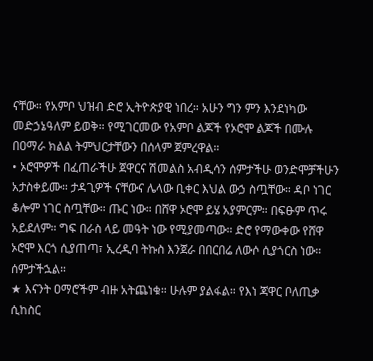ናቸው። የአምቦ ህዝብ ድሮ ኢትዮጵያዊ ነበረ። አሁን ግን ምን እንደነካው መድኃኔዓለም ይወቅ። የሚገርመው የአምቦ ልጆች የኦሮሞ ልጆች በሙሉ በዐማራ ክልል ትምህርታቸውን በሰላም ጀምረዋል።
• ኦሮሞዎች በፈጠራችሁ ጀዋርና ሽመልስ አብዲሳን ሰምታችሁ ወንድሞቻችሁን አታስቀይሙ። ታዳጊዎች ናቸውና ሌላው ቢቀር እህል ውኃ ስጧቸው። ዳቦ ነገር ቆሎም ነገር ስጧቸው። ጡር ነው። በሸዋ ኦሮሞ ይሄ አያምርም። በፍፁም ጥሩ አይደለም። ግፍ በራስ ላይ መዓት ነው የሚያመጣው። ድሮ የማውቀው የሸዋ ኦሮሞ እርጎ ሲያጠጣ፣ ኢረዲባ ትኩስ እንጀራ በበርበሬ ለውሶ ሲያጎርስ ነው። ሰምታችኋል።
★ እናንት ዐማሮችም ብዙ አትጨነቁ። ሁሉም ያልፋል። የእነ ጃዋር ቦለጢቃ ሲከስር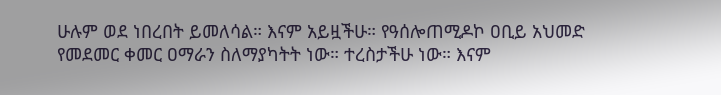ሁሉም ወደ ነበረበት ይመለሳል። እናም አይዟችሁ። የዓሰሎጠሚዶኮ ዐቢይ አህመድ የመደመር ቀመር ዐማራን ስለማያካትት ነው። ተረስታችሁ ነው። እናም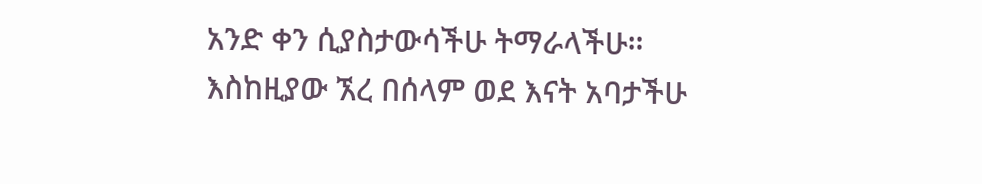አንድ ቀን ሲያስታውሳችሁ ትማራላችሁ። እስከዚያው ኧረ በሰላም ወደ እናት አባታችሁ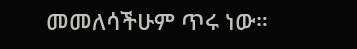መመለሳችሁም ጥሩ ነው።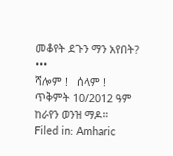መቆየት ደጉን ማን አየበት?
•••
ሻሎም !   ሰላም !
ጥቅምት 10/2012 ዓም
ከራየን ወንዝ ማዶ።
Filed in: Amharic